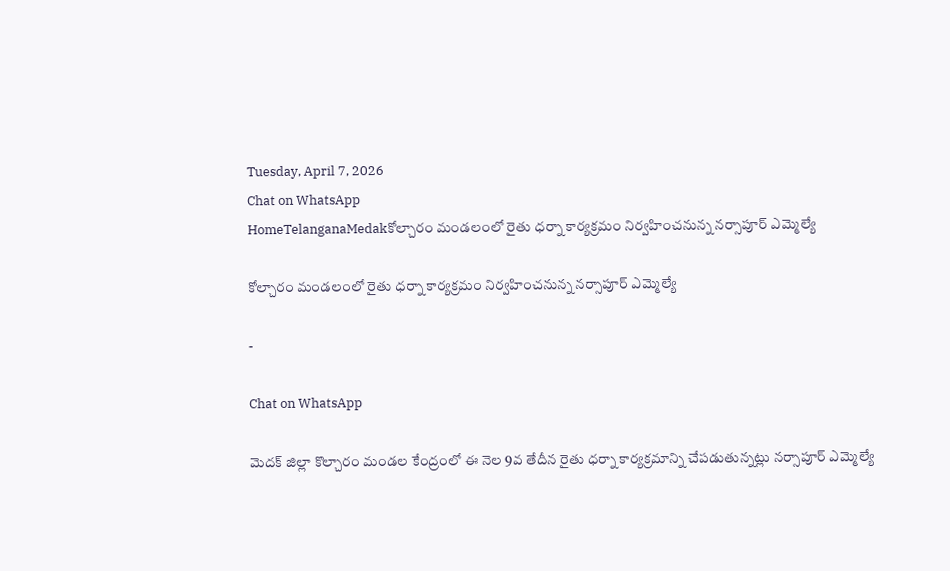Tuesday, April 7, 2026
Chat on WhatsApp
HomeTelanganaMedakకోల్చారం మండలంలో రైతు ధర్నా కార్యక్రమం నిర్వహించనున్న నర్సాపూర్ ఎమ్మెల్యే

కోల్చారం మండలంలో రైతు ధర్నా కార్యక్రమం నిర్వహించనున్న నర్సాపూర్ ఎమ్మెల్యే

-

Chat on WhatsApp

మెదక్ జిల్లా కొల్చారం మండల కేంద్రంలో ఈ నెల 9వ తేదీన రైతు ధర్నా కార్యక్రమాన్ని చేపడుతున్నట్లు నర్సాపూర్ ఎమ్మెల్యే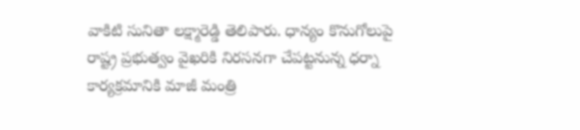వాకిటి సునితా లక్ష్మారెడ్డి తెలిపారు. ధాన్యం కొనుగోలుపై రాష్ట్ర ప్రభుత్వం వైఖరికి నిరసనగా చేపట్టనున్న ధర్నా కార్యక్రమానికి మాజీ మంత్రి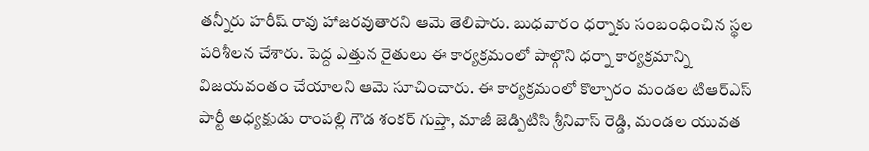తన్నీరు హరీష్ రావు హాజరవుతారని ఆమె తెలిపారు. బుధవారం ధర్నాకు సంబంధించిన స్థల పరిశీలన చేశారు. పెద్ద ఎత్తున రైతులు ఈ కార్యక్రమంలో పాల్గొని ధర్నా కార్యక్రమాన్ని విజయవంతం చేయాలని ఆమె సూచించారు. ఈ కార్యక్రమంలో కొల్చారం మండల టిఆర్ఎస్ పార్టీ అధ్యక్షుడు రాంపల్లి గౌడ శంకర్ గుప్తా, మాజీ జెడ్పిటిసి శ్రీనివాస్ రెడ్డి, మండల యువత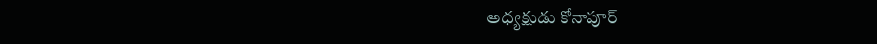అధ్యక్షుడు కోనాపూర్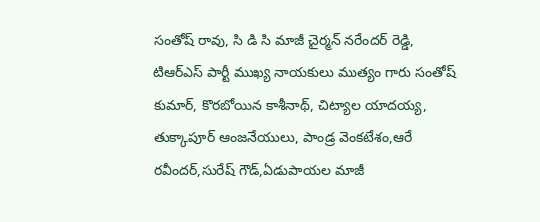సంతోష్ రావు, సి డి సి మాజీ చైర్మన్ నరేందర్ రెడ్డి, టిఆర్ఎస్ పార్టీ ముఖ్య నాయకులు ముత్యం గారు సంతోష్ కుమార్, కొరబోయిన కాశీనాథ్, చిట్యాల యాదయ్య, తుక్కాపూర్ ఆంజనేయులు, పాండ్ర వెంకటేశం,ఆరే రవీందర్,సురేష్ గౌడ్,ఏడుపాయల మాజీ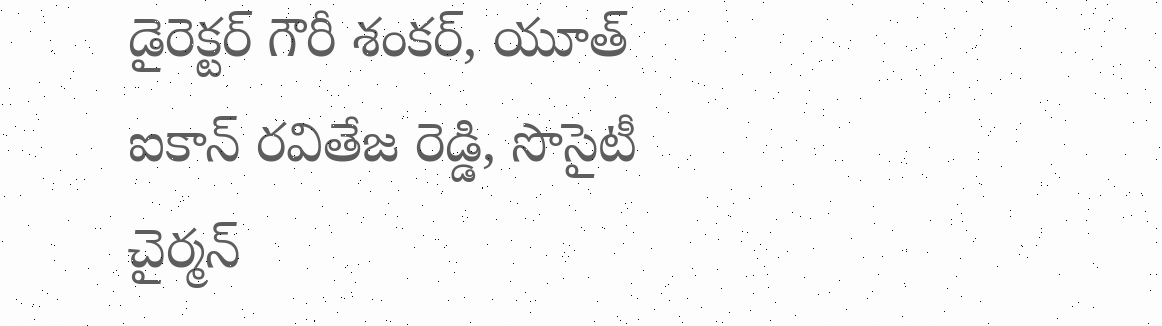డైరెక్టర్ గౌరీ శంకర్, యూత్ ఐకాన్ రవితేజ రెడ్డి, సొసైటీ చైర్మన్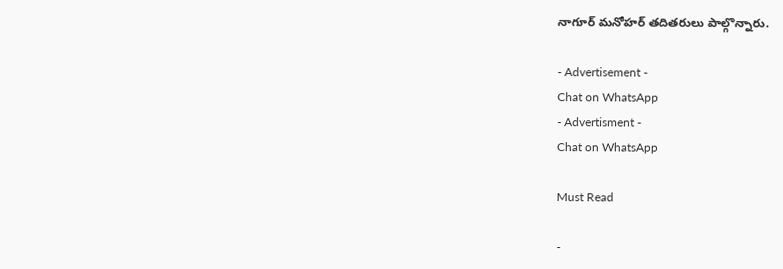నాగూర్ మనోహర్ తదితరులు పాల్గొన్నారు.

- Advertisement -
Chat on WhatsApp
- Advertisment -
Chat on WhatsApp

Must Read

-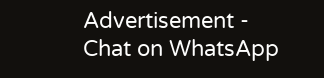Advertisement -
Chat on WhatsApp